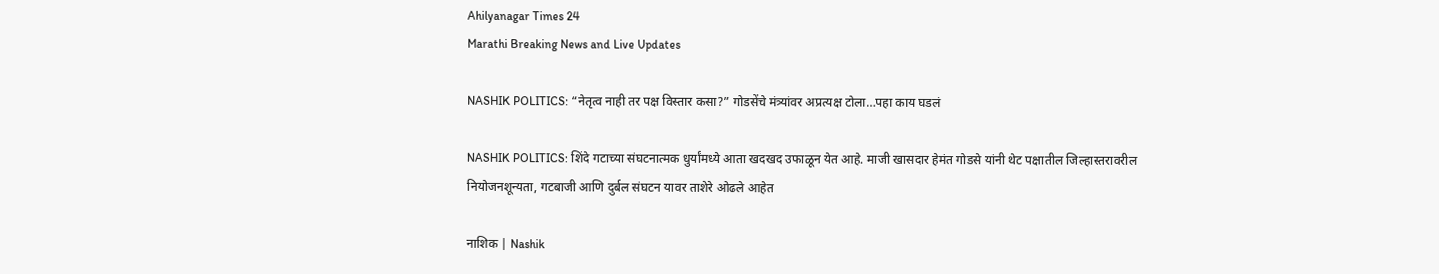Ahilyanagar Times 24
Marathi Breaking News and Live Updates

NASHIK POLITICS: “नेतृत्व नाही तर पक्ष विस्तार कसा?” गोडसेंचे मंत्र्यांवर अप्रत्यक्ष टोला…पहा काय घडलं

NASHIK POLITICS: शिंदे गटाच्या संघटनात्मक धुर्यांमध्ये आता खदखद उफाळून येत आहे. माजी खासदार हेमंत गोडसे यांनी थेट पक्षातील जिल्हास्तरावरील नियोजनशून्यता, गटबाजी आणि दुर्बल संघटन यावर ताशेरे ओढले आहेत

नाशिक | Nashik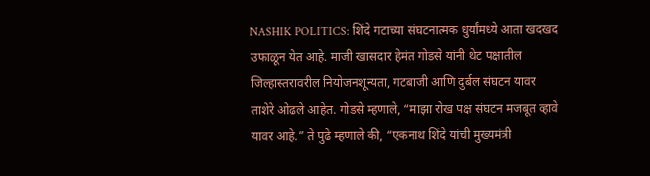NASHIK POLITICS: शिंदे गटाच्या संघटनात्मक धुर्यांमध्ये आता खदखद उफाळून येत आहे. माजी खासदार हेमंत गोडसे यांनी थेट पक्षातील जिल्हास्तरावरील नियोजनशून्यता, गटबाजी आणि दुर्बल संघटन यावर ताशेरे ओढले आहेत. गोडसे म्हणाले, “माझा रोख पक्ष संघटन मजबूत व्हावे यावर आहे.” ते पुढे म्हणाले की, “एकनाथ शिंदे यांची मुख्यमंत्री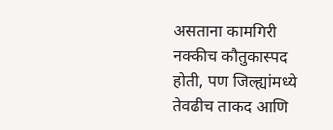असताना कामगिरी नक्कीच कौतुकास्पद होती, पण जिल्ह्यांमध्ये तेवढीच ताकद आणि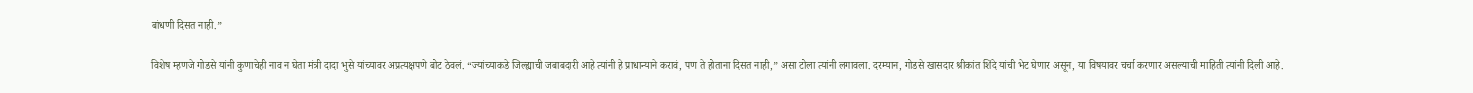बांधणी दिसत नाही.”

विशेष म्हणजे गोडसे यांनी कुणाचेही नाव न घेता मंत्री दादा भुसे यांच्यावर अप्रत्यक्षपणे बोट ठेवलं. “ज्यांच्याकडे जिल्ह्याची जबाबदारी आहे त्यांनी हे प्राधान्याने करावं, पण ते होताना दिसत नाही,” असा टोला त्यांनी लगावला. दरम्यान, गोडसे खासदार श्रीकांत शिंदे यांची भेट घेणार असून, या विषयावर चर्चा करणार असल्याची माहिती त्यांनी दिली आहे.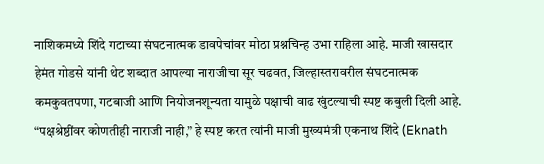नाशिकमध्ये शिंदे गटाच्या संघटनात्मक डावपेचांवर मोठा प्रश्नचिन्ह उभा राहिला आहे. माजी खासदार हेमंत गोडसे यांनी थेट शब्दात आपल्या नाराजीचा सूर चढवत, जिल्हास्तरावरील संघटनात्मक कमकुवतपणा, गटबाजी आणि नियोजनशून्यता यामुळे पक्षाची वाढ खुंटल्याची स्पष्ट कबुली दिली आहे. “पक्षश्रेष्ठींवर कोणतीही नाराजी नाही,” हे स्पष्ट करत त्यांनी माजी मुख्यमंत्री एकनाथ शिंदे (Eknath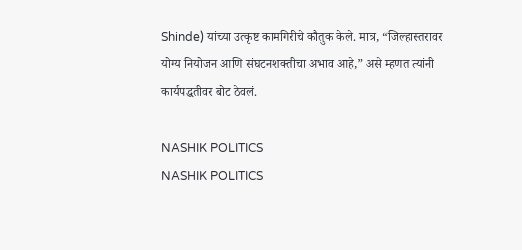Shinde) यांच्या उत्कृष्ट कामगिरीचे कौतुक केले. मात्र, “जिल्हास्तरावर योग्य नियोजन आणि संघटनशक्तीचा अभाव आहे,” असे म्हणत त्यांनी कार्यपद्धतीवर बोट ठेवलं.

NASHIK POLITICS
NASHIK POLITICS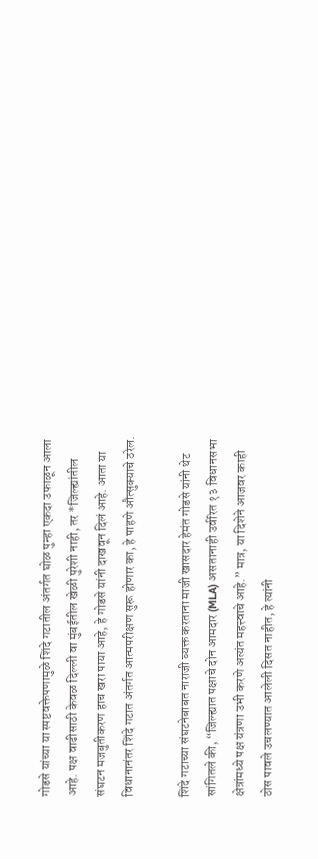गोडसे यांच्या या स्पष्टवक्तेपणामुळे शिंदे गटातील अंतर्गत घोळ पुन्हा एकदा उफाळून आला आहे. पक्ष वाढीसाठी केवळ दिल्ली वा मुंबईतील खेळी पुरेशी नाही, तर *जिल्ह्यांतील संघटन मजबुतीकरण हाच खरा पाया आहे, हे गोडसे यांनी दाखवून दिलं आहे. आता या विधानानंतर शिंदे गटात अंतर्गत आत्मपरीक्षण सुरू होणार का, हे पाहणे औत्सुक्याचे ठरेल.

शिंदे गटाच्या संघटनेबाबत नाराजी व्यक्त करताना माजी खासदार हेमंत गोडसे यांनी थेट सांगितले की, “जिल्ह्यात पक्षाचे दोन आमदार (MLA) असतानाही उर्वरित १३ विधानसभा क्षेत्रांमध्ये पक्ष यंत्रणा उभी करणे अत्यंत महत्त्वाचे आहे.” मात्र, या दिशेने आजवर काही ठोस पावले उचलण्यात आलेली दिसत नाहीत, हे त्यांनी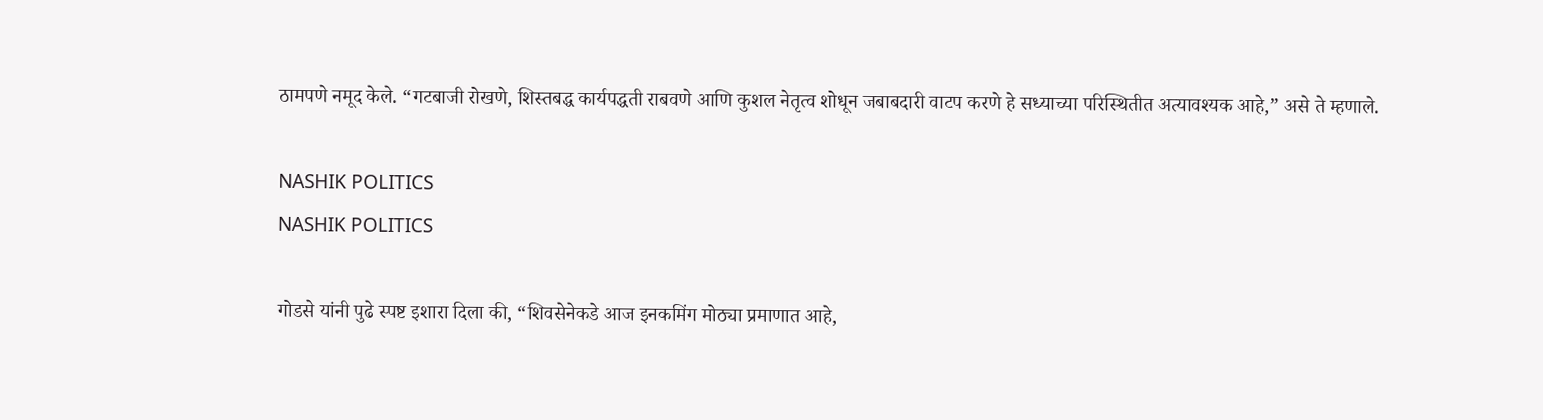ठामपणे नमूद केले. “गटबाजी रोखणे, शिस्तबद्ध कार्यपद्धती राबवणे आणि कुशल नेतृत्व शोधून जबाबदारी वाटप करणे हे सध्याच्या परिस्थितीत अत्यावश्यक आहे,” असे ते म्हणाले.

NASHIK POLITICS
NASHIK POLITICS

गोडसे यांनी पुढे स्पष्ट इशारा दिला की, “शिवसेनेकडे आज इनकमिंग मोठ्या प्रमाणात आहे,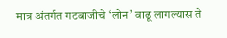मात्र अंतर्गत गटबाजीचे ‘लोन’ वाढू लागल्यास ते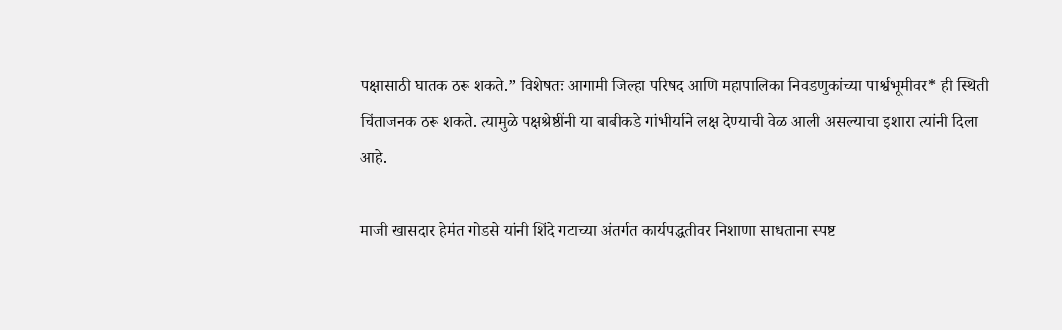पक्षासाठी घातक ठरू शकते.” विशेषतः आगामी जिल्हा परिषद आणि महापालिका निवडणुकांच्या पार्श्वभूमीवर* ही स्थिती चिंताजनक ठरू शकते. त्यामुळे पक्षश्रेष्ठींनी या बाबीकडे गांभीर्याने लक्ष देण्याची वेळ आली असल्याचा इशारा त्यांनी दिला आहे.

माजी खासदार हेमंत गोडसे यांनी शिंदे गटाच्या अंतर्गत कार्यपद्धतीवर निशाणा साधताना स्पष्ट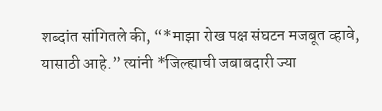शब्दांत सांगितले की, “*माझा रोख पक्ष संघटन मजबूत व्हावे, यासाठी आहे.” त्यांनी *जिल्ह्याची जबाबदारी ज्या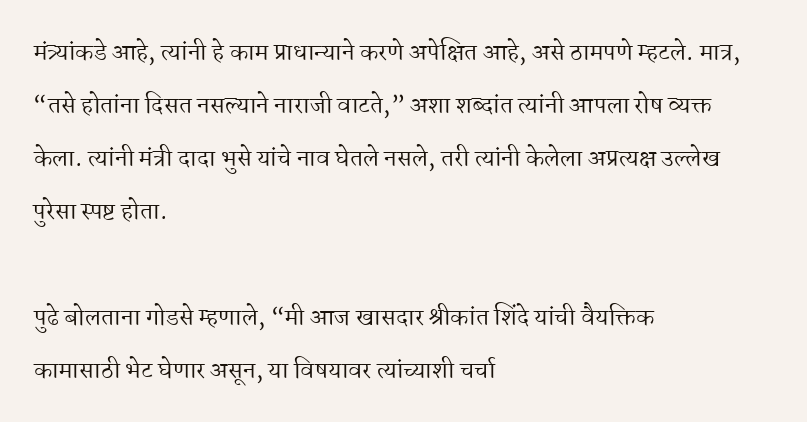मंत्र्यांकडे आहे, त्यांनी हे काम प्राधान्याने करणे अपेक्षित आहे, असे ठामपणे म्हटले. मात्र, “तसे होतांना दिसत नसल्याने नाराजी वाटते,” अशा शब्दांत त्यांनी आपला रोष व्यक्त केला. त्यांनी मंत्री दादा भुसे यांचे नाव घेतले नसले, तरी त्यांनी केलेला अप्रत्यक्ष उल्लेख पुरेसा स्पष्ट होता.

पुढे बोलताना गोडसे म्हणाले, “मी आज खासदार श्रीकांत शिंदे यांची वैयक्तिक कामासाठी भेट घेणार असून, या विषयावर त्यांच्याशी चर्चा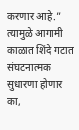करणार आहे.” त्यामुळे आगामी काळात शिंदे गटात संघटनात्मक सुधारणा होणार का,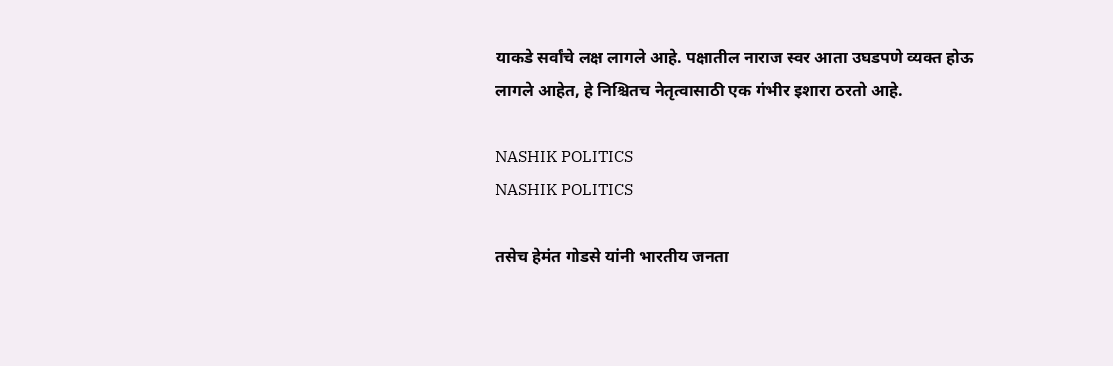याकडे सर्वांचे लक्ष लागले आहे. पक्षातील नाराज स्वर आता उघडपणे व्यक्त होऊ लागले आहेत, हे निश्चितच नेतृत्वासाठी एक गंभीर इशारा ठरतो आहे.

NASHIK POLITICS
NASHIK POLITICS

तसेच हेमंत गोडसे यांनी भारतीय जनता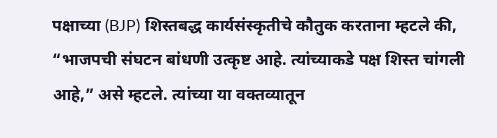पक्षाच्या (BJP) शिस्तबद्ध कार्यसंस्कृतीचे कौतुक करताना म्हटले की, “भाजपची संघटन बांधणी उत्कृष्ट आहे. त्यांच्याकडे पक्ष शिस्त चांगली आहे,” असे म्हटले. त्यांच्या या वक्तव्यातून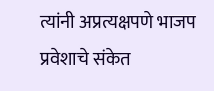त्यांनी अप्रत्यक्षपणे भाजप प्रवेशाचे संकेत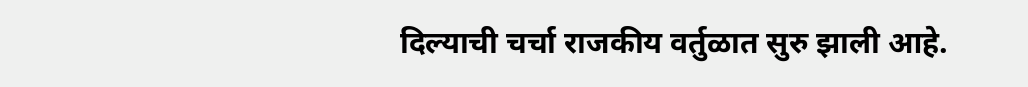दिल्याची चर्चा राजकीय वर्तुळात सुरु झाली आहे.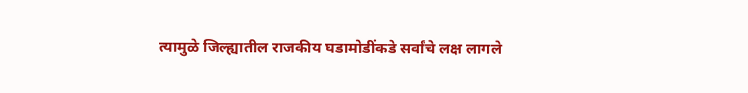त्यामुळे जिल्ह्यातील राजकीय घडामोडींकडे सर्वांचे लक्ष लागले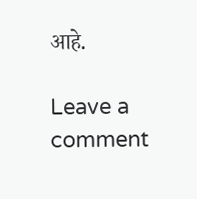आहे.

Leave a comment